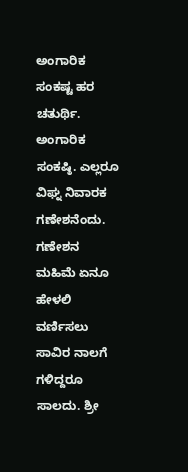ಅಂಗಾರಿಕ ಸಂಕಷ್ಟ ಹರ ಚತುರ್ಥಿ.
ಅಂಗಾರಿಕ ಸಂಕಷ್ಠಿ. ಎಲ್ಲರೂ ವಿಘ್ನ ನಿವಾರಕ ಗಣೇಶನೆಂದು. ಗಣೇಶನ ಮಹಿಮೆ ಏನೂ ಹೇಳಲಿ ವರ್ಣಿಸಲು ಸಾವಿರ ನಾಲಗೆ ಗಳಿದ್ದರೂ ಸಾಲದು. ಶ್ರೀ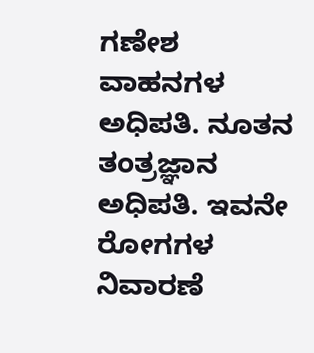ಗಣೇಶ ವಾಹನಗಳ ಅಧಿಪತಿ. ನೂತನ ತಂತ್ರಜ್ಞಾನ ಅಧಿಪತಿ. ಇವನೇ ರೋಗಗಳ ನಿವಾರಣೆ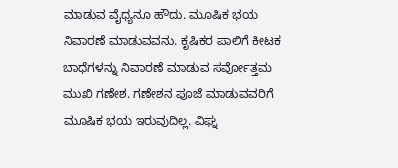ಮಾಡುವ ವೈಧ್ಯನೂ ಹೌದು. ಮೂಷಿಕ ಭಯ ನಿವಾರಣೆ ಮಾಡುವವನು. ಕೃಷಿಕರ ಪಾಲಿಗೆ ಕೀಟಕ ಬಾಧೆಗಳನ್ನು ನಿವಾರಣೆ ಮಾಡುವ ಸರ್ವೋತ್ತಮ ಮುಖಿ ಗಣೇಶ. ಗಣೇಶನ ಪೂಜೆ ಮಾಡುವವರಿಗೆ ಮೂಷಿಕ ಭಯ ಇರುವುದಿಲ್ಲ. ವಿಘ್ನ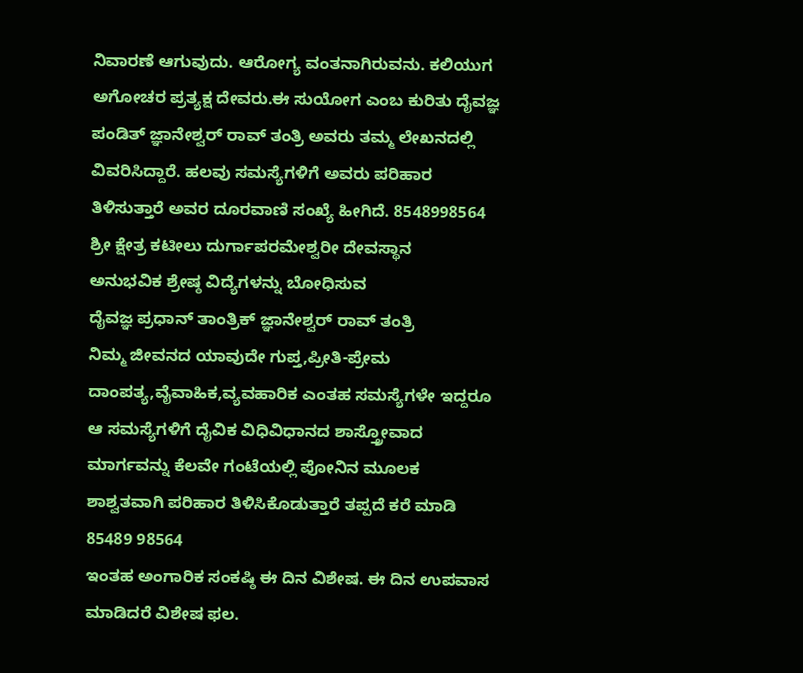ನಿವಾರಣೆ ಆಗುವುದು. ಆರೋಗ್ಯ ವಂತನಾಗಿರುವನು. ಕಲಿಯುಗ ಅಗೋಚರ ಪ್ರತ್ಯಕ್ಷ ದೇವರು.ಈ ಸುಯೋಗ ಎಂಬ ಕುರಿತು ದೈವಜ್ಞ ಪಂಡಿತ್ ಜ್ಞಾನೇಶ್ವರ್ ರಾವ್ ತಂತ್ರಿ ಅವರು ತಮ್ಮ ಲೇಖನದಲ್ಲಿ ವಿವರಿಸಿದ್ದಾರೆ. ಹಲವು ಸಮಸ್ಯೆಗಳಿಗೆ ಅವರು ಪರಿಹಾರ ತಿಳಿಸುತ್ತಾರೆ ಅವರ ದೂರವಾಣಿ ಸಂಖ್ಯೆ ಹೀಗಿದೆ. 8548998564
ಶ್ರೀ ಕ್ಷೇತ್ರ ಕಟೀಲು ದುರ್ಗಾಪರಮೇಶ್ವರೀ ದೇವಸ್ಥಾನ
ಅನುಭವಿಕ ಶ್ರೇಷ್ಠ ವಿದ್ಯೆಗಳನ್ನು ಬೋಧಿಸುವ
ದೈವಜ್ಞ ಪ್ರಧಾನ್ ತಾಂತ್ರಿಕ್ ಜ್ಞಾನೇಶ್ವರ್ ರಾವ್ ತಂತ್ರಿ
ನಿಮ್ಮ ಜೀವನದ ಯಾವುದೇ ಗುಪ್ತ,ಪ್ರೀತಿ-ಪ್ರೇಮ ದಾಂಪತ್ಯ,ವೈವಾಹಿಕ,ವ್ಯವಹಾರಿಕ ಎಂತಹ ಸಮಸ್ಯೆಗಳೇ ಇದ್ದರೂ ಆ ಸಮಸ್ಯೆಗಳಿಗೆ ದೈವಿಕ ವಿಧಿವಿಧಾನದ ಶಾಸ್ತ್ರೋವಾದ ಮಾರ್ಗವನ್ನು ಕೆಲವೇ ಗಂಟೆಯಲ್ಲಿ ಪೋನಿನ ಮೂಲಕ ಶಾಶ್ವತವಾಗಿ ಪರಿಹಾರ ತಿಳಿಸಿಕೊಡುತ್ತಾರೆ ತಪ್ಪದೆ ಕರೆ ಮಾಡಿ 85489 98564
ಇಂತಹ ಅಂಗಾರಿಕ ಸಂಕಷ್ಠಿ ಈ ದಿನ ವಿಶೇಷ. ಈ ದಿನ ಉಪವಾಸ ಮಾಡಿದರೆ ವಿಶೇಷ ಫಲ.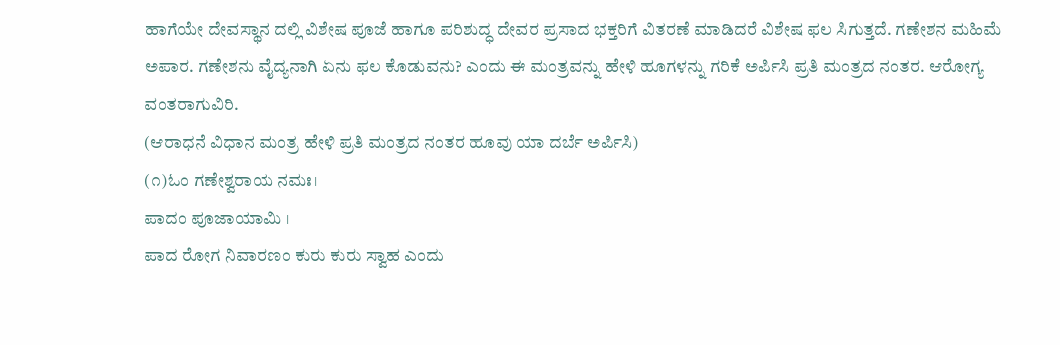ಹಾಗೆಯೇ ದೇವಸ್ಥಾನ ದಲ್ಲಿ ವಿಶೇಷ ಪೂಜೆ ಹಾಗೂ ಪರಿಶುದ್ಧ ದೇವರ ಪ್ರಸಾದ ಭಕ್ತರಿಗೆ ವಿತರಣೆ ಮಾಡಿದರೆ ವಿಶೇಷ ಫಲ ಸಿಗುತ್ತದೆ. ಗಣೇಶನ ಮಹಿಮೆ ಅಪಾರ. ಗಣೇಶನು ವೈದ್ಯನಾಗಿ ಏನು ಫಲ ಕೊಡುವನು? ಎಂದು ಈ ಮಂತ್ರವನ್ನು ಹೇಳಿ ಹೂಗಳನ್ನು ಗರಿಕೆ ಅರ್ಪಿಸಿ ಪ್ರತಿ ಮಂತ್ರದ ನಂತರ. ಆರೋಗ್ಯ ವಂತರಾಗುವಿರಿ.
(ಆರಾಧನೆ ವಿಧಾನ ಮಂತ್ರ ಹೇಳಿ ಪ್ರತಿ ಮಂತ್ರದ ನಂತರ ಹೂವು ಯಾ ದರ್ಬೆ ಅರ್ಪಿಸಿ)
(೧)ಓಂ ಗಣೇಶ್ವರಾಯ ನಮಃ।
ಪಾದಂ ಪೂಜಾಯಾಮಿ ।
ಪಾದ ರೋಗ ನಿವಾರಣಂ ಕುರು ಕುರು ಸ್ವಾಹ ಎಂದು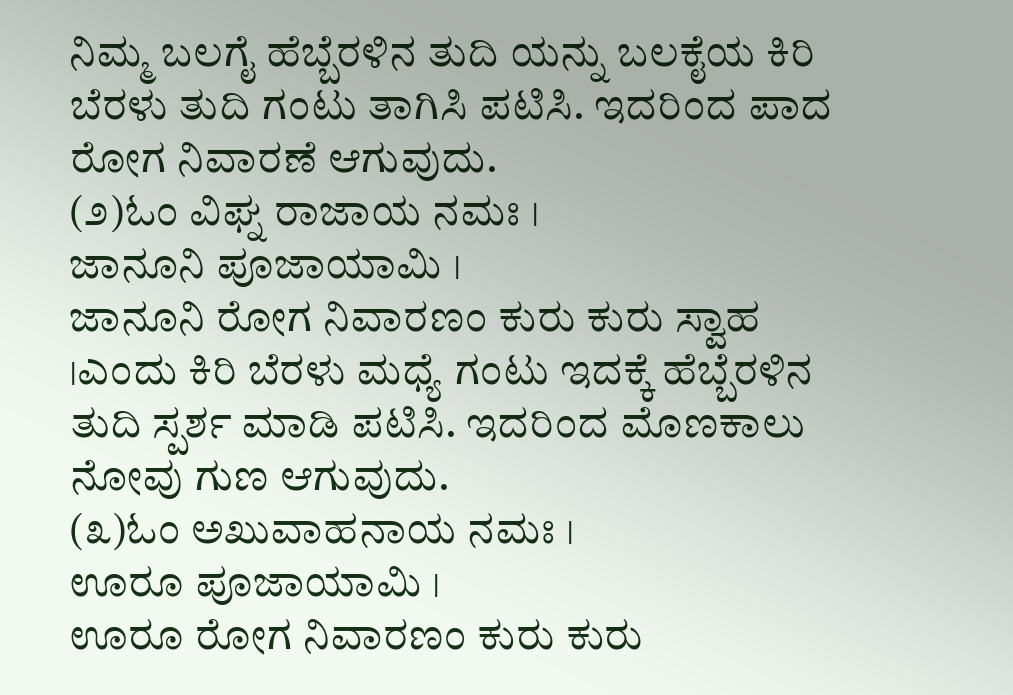ನಿಮ್ಮ ಬಲಗೈ ಹೆಬ್ಬೆರಳಿನ ತುದಿ ಯನ್ನು ಬಲಕೈಯ ಕಿರಿ ಬೆರಳು ತುದಿ ಗಂಟು ತಾಗಿಸಿ ಪಟಿಸಿ. ಇದರಿಂದ ಪಾದ ರೋಗ ನಿವಾರಣೆ ಆಗುವುದು.
(೨)ಓಂ ವಿಘ್ನ ರಾಜಾಯ ನಮಃ ।
ಜಾನೂನಿ ಪೂಜಾಯಾಮಿ ।
ಜಾನೂನಿ ರೋಗ ನಿವಾರಣಂ ಕುರು ಕುರು ಸ್ವಾಹ ।ಎಂದು ಕಿರಿ ಬೆರಳು ಮಧ್ಯೆ ಗಂಟು ಇದಕ್ಕೆ ಹೆಬ್ಬೆರಳಿನ ತುದಿ ಸ್ಪರ್ಶ ಮಾಡಿ ಪಟಿಸಿ. ಇದರಿಂದ ಮೊಣಕಾಲು ನೋವು ಗುಣ ಆಗುವುದು.
(೩)ಓಂ ಅಖುವಾಹನಾಯ ನಮಃ ।
ಊರೂ ಪೂಜಾಯಾಮಿ ।
ಊರೂ ರೋಗ ನಿವಾರಣಂ ಕುರು ಕುರು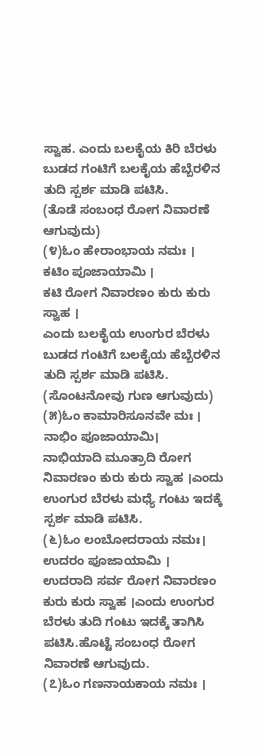ಸ್ವಾಹ. ಎಂದು ಬಲಕೈಯ ಕಿರಿ ಬೆರಳು ಬುಡದ ಗಂಟಿಗೆ ಬಲಕೈಯ ಹೆಬ್ಬೆರಳಿನ ತುದಿ ಸ್ಪರ್ಶ ಮಾಡಿ ಪಟಿಸಿ.
(ತೊಡೆ ಸಂಬಂಧ ರೋಗ ನಿವಾರಣೆ ಆಗುವುದು)
(೪)ಓಂ ಹೇರಾಂಭಾಯ ನಮಃ ।
ಕಟಿಂ ಪೂಜಾಯಾಮಿ ।
ಕಟಿ ರೋಗ ನಿವಾರಣಂ ಕುರು ಕುರು ಸ್ವಾಹ ।
ಎಂದು ಬಲಕೈಯ ಉಂಗುರ ಬೆರಳು ಬುಡದ ಗಂಟಿಗೆ ಬಲಕೈಯ ಹೆಬ್ಬೆರಳಿನ ತುದಿ ಸ್ಪರ್ಶ ಮಾಡಿ ಪಟಿಸಿ.
(ಸೊಂಟನೋವು ಗುಣ ಆಗುವುದು)
(೫)ಓಂ ಕಾಮಾರಿಸೂನವೇ ಮಃ ।
ನಾಭಿಂ ಪೂಜಾಯಾಮಿ।
ನಾಭಿಯಾದಿ ಮೂತ್ರಾದಿ ರೋಗ ನಿವಾರಣಂ ಕುರು ಕುರು ಸ್ವಾಹ ।ಎಂದು ಉಂಗುರ ಬೆರಳು ಮಧ್ಯೆ ಗಂಟು ಇದಕ್ಕೆ ಸ್ಪರ್ಶ ಮಾಡಿ ಪಟಿಸಿ.
(೬)ಓಂ ಲಂಬೋದರಾಯ ನಮಃ।
ಉದರಂ ಪೂಜಾಯಾಮಿ ।
ಉದರಾದಿ ಸರ್ವ ರೋಗ ನಿವಾರಣಂ ಕುರು ಕುರು ಸ್ವಾಹ ।ಎಂದು ಉಂಗುರ ಬೆರಳು ತುದಿ ಗಂಟು ಇದಕ್ಕೆ ತಾಗಿಸಿ ಪಟಿಸಿ.ಹೊಟ್ಟೆ ಸಂಬಂಧ ರೋಗ ನಿವಾರಣೆ ಆಗುವುದು.
(೭)ಓಂ ಗಣನಾಯಕಾಯ ನಮಃ ।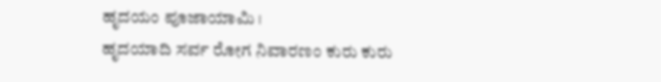ಹೃದಯಂ ಪೂಜಾಯಾಮಿ ।
ಹೃದಯಾದಿ ಸರ್ವ ರೋಗ ನಿವಾರಣಂ ಕುರು ಕುರು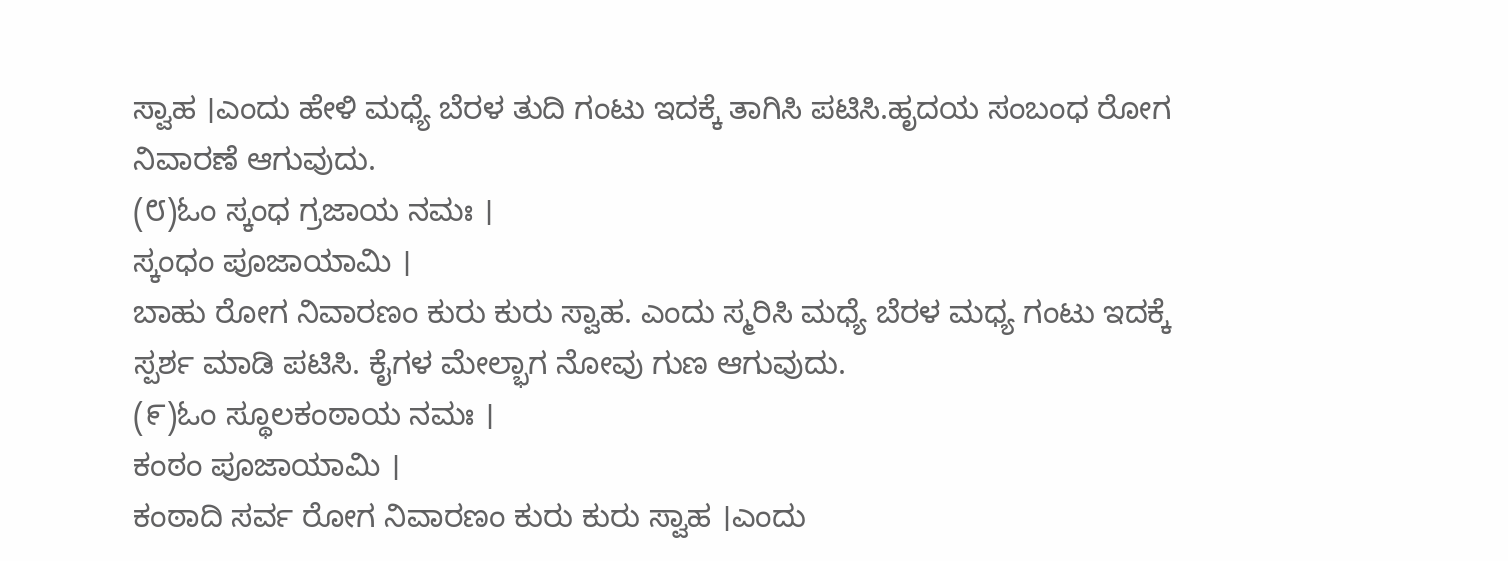ಸ್ವಾಹ ।ಎಂದು ಹೇಳಿ ಮಧ್ಯೆ ಬೆರಳ ತುದಿ ಗಂಟು ಇದಕ್ಕೆ ತಾಗಿಸಿ ಪಟಿಸಿ.ಹೃದಯ ಸಂಬಂಧ ರೋಗ ನಿವಾರಣೆ ಆಗುವುದು.
(೮)ಓಂ ಸ್ಕಂಧ ಗ್ರಜಾಯ ನಮಃ ।
ಸ್ಕಂಧಂ ಪೂಜಾಯಾಮಿ ।
ಬಾಹು ರೋಗ ನಿವಾರಣಂ ಕುರು ಕುರು ಸ್ವಾಹ. ಎಂದು ಸ್ಮರಿಸಿ ಮಧ್ಯೆ ಬೆರಳ ಮಧ್ಯ ಗಂಟು ಇದಕ್ಕೆ ಸ್ಪರ್ಶ ಮಾಡಿ ಪಟಿಸಿ. ಕೈಗಳ ಮೇಲ್ಭಾಗ ನೋವು ಗುಣ ಆಗುವುದು.
(೯)ಓಂ ಸ್ಥೂಲಕಂಠಾಯ ನಮಃ ।
ಕಂಠಂ ಪೂಜಾಯಾಮಿ ।
ಕಂಠಾದಿ ಸರ್ವ ರೋಗ ನಿವಾರಣಂ ಕುರು ಕುರು ಸ್ವಾಹ ।ಎಂದು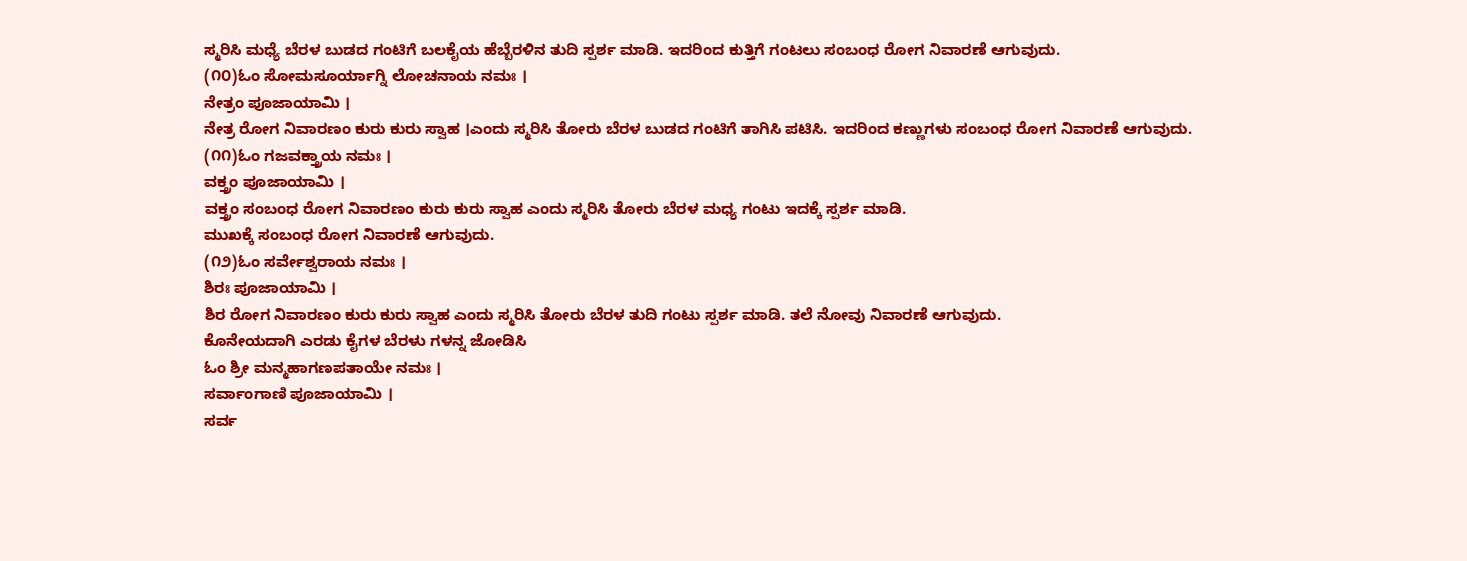ಸ್ಮರಿಸಿ ಮಧ್ಯೆ ಬೆರಳ ಬುಡದ ಗಂಟಿಗೆ ಬಲಕೈಯ ಹೆಬ್ಬೆರಳಿನ ತುದಿ ಸ್ಪರ್ಶ ಮಾಡಿ. ಇದರಿಂದ ಕುತ್ತಿಗೆ ಗಂಟಲು ಸಂಬಂಧ ರೋಗ ನಿವಾರಣೆ ಆಗುವುದು.
(೧೦)ಓಂ ಸೋಮಸೂರ್ಯಾಗ್ನಿ ಲೋಚನಾಯ ನಮಃ ।
ನೇತ್ರಂ ಪೂಜಾಯಾಮಿ ।
ನೇತ್ರ ರೋಗ ನಿವಾರಣಂ ಕುರು ಕುರು ಸ್ವಾಹ ।ಎಂದು ಸ್ಮರಿಸಿ ತೋರು ಬೆರಳ ಬುಡದ ಗಂಟಿಗೆ ತಾಗಿಸಿ ಪಟಿಸಿ. ಇದರಿಂದ ಕಣ್ಣುಗಳು ಸಂಬಂಧ ರೋಗ ನಿವಾರಣೆ ಆಗುವುದು.
(೧೧)ಓಂ ಗಜವಕ್ತ್ರಾಯ ನಮಃ ।
ವಕ್ತ್ರಂ ಪೂಜಾಯಾಮಿ ।
ವಕ್ತ್ರಂ ಸಂಬಂಧ ರೋಗ ನಿವಾರಣಂ ಕುರು ಕುರು ಸ್ವಾಹ ಎಂದು ಸ್ಮರಿಸಿ ತೋರು ಬೆರಳ ಮಧ್ಯ ಗಂಟು ಇದಕ್ಕೆ ಸ್ಪರ್ಶ ಮಾಡಿ.
ಮುಖಕ್ಕೆ ಸಂಬಂಧ ರೋಗ ನಿವಾರಣೆ ಆಗುವುದು.
(೧೨)ಓಂ ಸರ್ವೇಶ್ವರಾಯ ನಮಃ ।
ಶಿರಃ ಪೂಜಾಯಾಮಿ ।
ಶಿರ ರೋಗ ನಿವಾರಣಂ ಕುರು ಕುರು ಸ್ವಾಹ ಎಂದು ಸ್ಮರಿಸಿ ತೋರು ಬೆರಳ ತುದಿ ಗಂಟು ಸ್ಪರ್ಶ ಮಾಡಿ. ತಲೆ ನೋವು ನಿವಾರಣೆ ಆಗುವುದು.
ಕೊನೇಯದಾಗಿ ಎರಡು ಕೈಗಳ ಬೆರಳು ಗಳನ್ನ ಜೋಡಿಸಿ
ಓಂ ಶ್ರೀ ಮನ್ಮಹಾಗಣಪತಾಯೇ ನಮಃ ।
ಸರ್ವಾಂಗಾಣಿ ಪೂಜಾಯಾಮಿ ।
ಸರ್ವ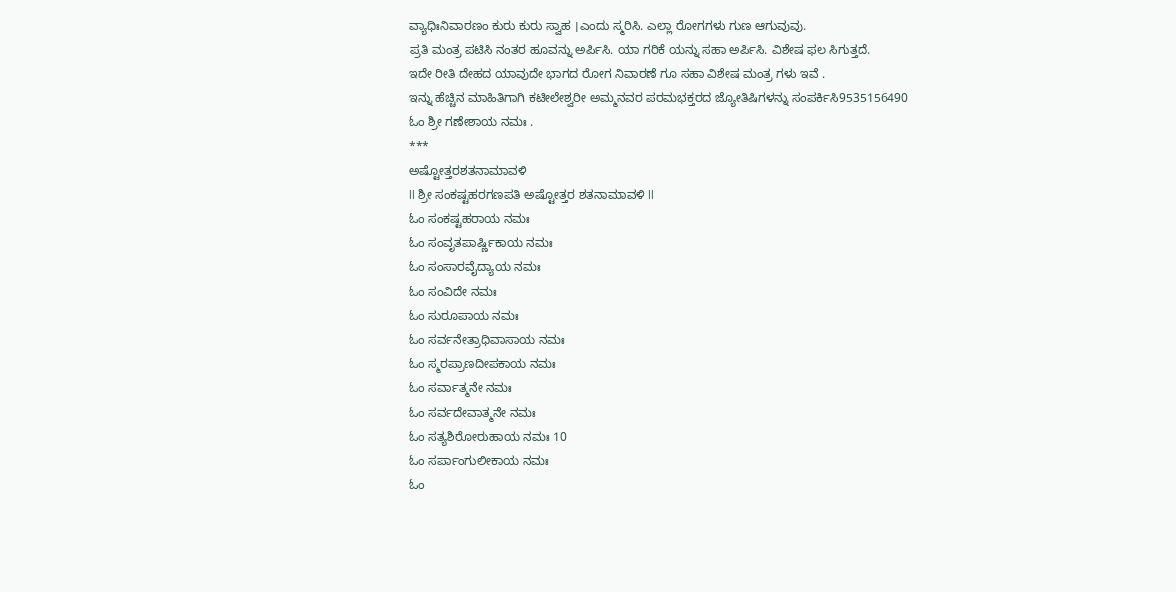ವ್ಯಾಧಿಃನಿವಾರಣಂ ಕುರು ಕುರು ಸ್ವಾಹ ।ಎಂದು ಸ್ಮರಿಸಿ. ಎಲ್ಲಾ ರೋಗಗಳು ಗುಣ ಆಗುವುವು.
ಪ್ರತಿ ಮಂತ್ರ ಪಟಿಸಿ ನಂತರ ಹೂವನ್ನು ಅರ್ಪಿಸಿ. ಯಾ ಗರಿಕೆ ಯನ್ನು ಸಹಾ ಅರ್ಪಿಸಿ. ವಿಶೇಷ ಫಲ ಸಿಗುತ್ತದೆ.
ಇದೇ ರೀತಿ ದೇಹದ ಯಾವುದೇ ಭಾಗದ ರೋಗ ನಿವಾರಣೆ ಗೂ ಸಹಾ ವಿಶೇಷ ಮಂತ್ರ ಗಳು ಇವೆ .
ಇನ್ನು ಹೆಚ್ಚಿನ ಮಾಹಿತಿಗಾಗಿ ಕಟೀಲೇಶ್ವರೀ ಅಮ್ಮನವರ ಪರಮಭಕ್ತರದ ಜ್ಯೋತಿಷಿಗಳನ್ನು ಸಂಪರ್ಕಿಸಿ9535156490
ಓಂ ಶ್ರೀ ಗಣೇಶಾಯ ನಮಃ .
***
ಅಷ್ಟೋತ್ತರಶತನಾಮಾವಳಿ
ll ಶ್ರೀ ಸಂಕಷ್ಟಹರಗಣಪತಿ ಅಷ್ಟೋತ್ತರ ಶತನಾಮಾವಳಿ ll
ಓಂ ಸಂಕಷ್ಟಹರಾಯ ನಮಃ
ಓಂ ಸಂವೃತಪಾರ್ಷ್ಣಿಕಾಯ ನಮಃ
ಓಂ ಸಂಸಾರವೈದ್ಯಾಯ ನಮಃ
ಓಂ ಸಂವಿದೇ ನಮಃ
ಓಂ ಸುರೂಪಾಯ ನಮಃ
ಓಂ ಸರ್ವನೇತ್ರಾಧಿವಾಸಾಯ ನಮಃ
ಓಂ ಸ್ಮರಪ್ರಾಣದೀಪಕಾಯ ನಮಃ
ಓಂ ಸರ್ವಾತ್ಮನೇ ನಮಃ
ಓಂ ಸರ್ವದೇವಾತ್ಮನೇ ನಮಃ
ಓಂ ಸತ್ಯಶಿರೋರುಹಾಯ ನಮಃ 10
ಓಂ ಸರ್ಪಾಂಗುಲೀಕಾಯ ನಮಃ
ಓಂ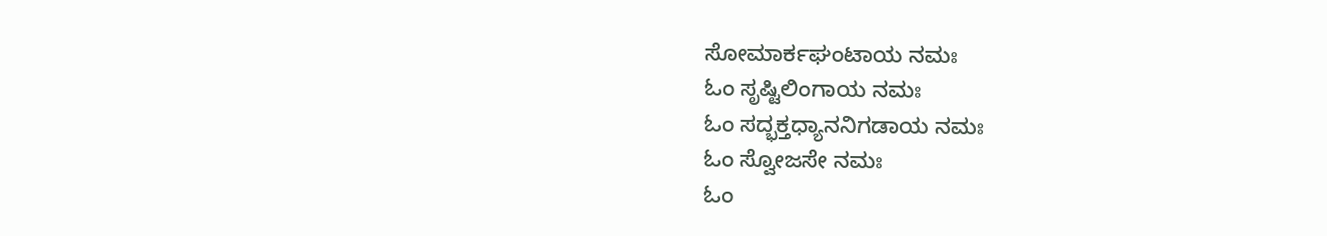ಸೋಮಾರ್ಕಘಂಟಾಯ ನಮಃ
ಓಂ ಸೃಷ್ಟಿಲಿಂಗಾಯ ನಮಃ
ಓಂ ಸದ್ಭಕ್ತಧ್ಯಾನನಿಗಡಾಯ ನಮಃ
ಓಂ ಸ್ವೋಜಸೇ ನಮಃ
ಓಂ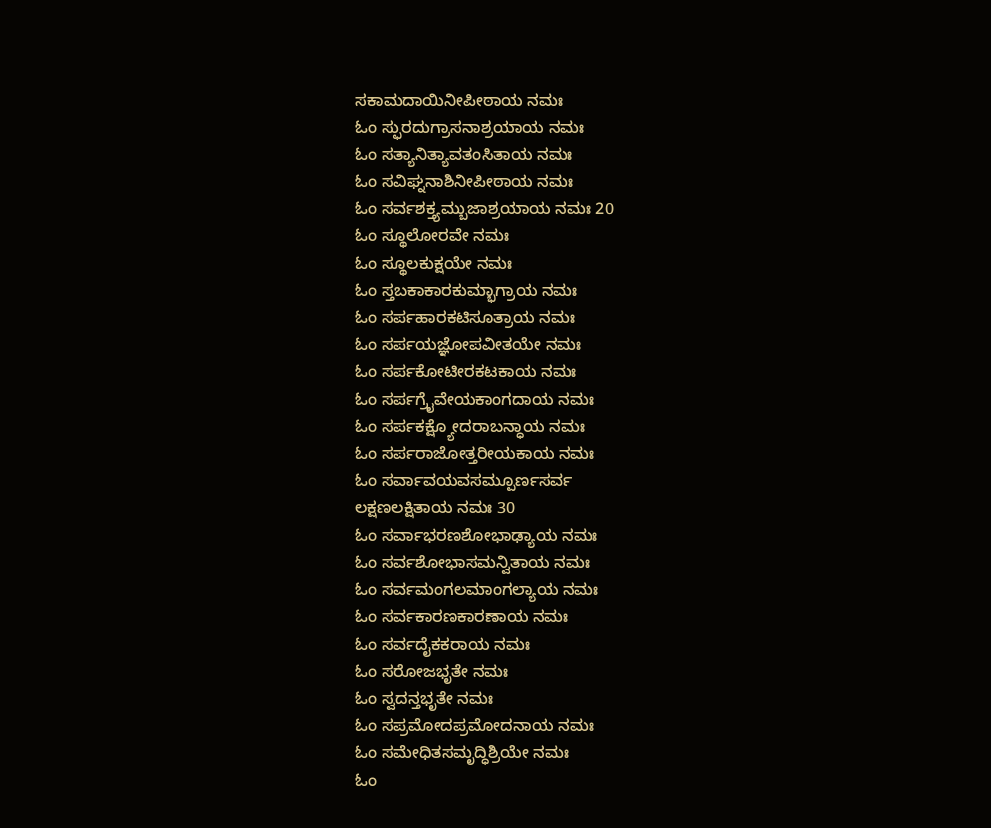ಸಕಾಮದಾಯಿನೀಪೀಠಾಯ ನಮಃ
ಓಂ ಸ್ಫುರದುಗ್ರಾಸನಾಶ್ರಯಾಯ ನಮಃ
ಓಂ ಸತ್ಯಾನಿತ್ಯಾವತಂಸಿತಾಯ ನಮಃ
ಓಂ ಸವಿಘ್ನನಾಶಿನೀಪೀಠಾಯ ನಮಃ
ಓಂ ಸರ್ವಶಕ್ತ್ಯಮ್ಬುಜಾಶ್ರಯಾಯ ನಮಃ 20
ಓಂ ಸ್ಥೂಲೋರವೇ ನಮಃ
ಓಂ ಸ್ಥೂಲಕುಕ್ಷಯೇ ನಮಃ
ಓಂ ಸ್ತಬಕಾಕಾರಕುಮ್ಭಾಗ್ರಾಯ ನಮಃ
ಓಂ ಸರ್ಪಹಾರಕಟಿಸೂತ್ರಾಯ ನಮಃ
ಓಂ ಸರ್ಪಯಜ್ಞೋಪವೀತಯೇ ನಮಃ
ಓಂ ಸರ್ಪಕೋಟೀರಕಟಕಾಯ ನಮಃ
ಓಂ ಸರ್ಪಗ್ರೈವೇಯಕಾಂಗದಾಯ ನಮಃ
ಓಂ ಸರ್ಪಕಕ್ಷ್ಯೋದರಾಬನ್ಧಾಯ ನಮಃ
ಓಂ ಸರ್ಪರಾಜೋತ್ತರೀಯಕಾಯ ನಮಃ
ಓಂ ಸರ್ವಾವಯವಸಮ್ಪೂರ್ಣಸರ್ವ
ಲಕ್ಷಣಲಕ್ಷಿತಾಯ ನಮಃ 30
ಓಂ ಸರ್ವಾಭರಣಶೋಭಾಢ್ಯಾಯ ನಮಃ
ಓಂ ಸರ್ವಶೋಭಾಸಮನ್ವಿತಾಯ ನಮಃ
ಓಂ ಸರ್ವಮಂಗಲಮಾಂಗಲ್ಯಾಯ ನಮಃ
ಓಂ ಸರ್ವಕಾರಣಕಾರಣಾಯ ನಮಃ
ಓಂ ಸರ್ವದೈಕಕರಾಯ ನಮಃ
ಓಂ ಸರೋಜಭೃತೇ ನಮಃ
ಓಂ ಸ್ವದನ್ತಭೃತೇ ನಮಃ
ಓಂ ಸಪ್ರಮೋದಪ್ರಮೋದನಾಯ ನಮಃ
ಓಂ ಸಮೇಧಿತಸಮೃದ್ಧಿಶ್ರಿಯೇ ನಮಃ
ಓಂ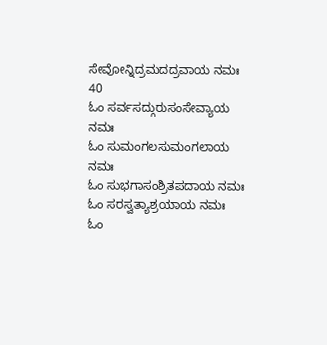ಸೇವೋನ್ನಿದ್ರಮದದ್ರವಾಯ ನಮಃ 40
ಓಂ ಸರ್ವಸದ್ಗುರುಸಂಸೇವ್ಯಾಯ ನಮಃ
ಓಂ ಸುಮಂಗಲಸುಮಂಗಲಾಯ ನಮಃ
ಓಂ ಸುಭಗಾಸಂಶ್ರಿತಪದಾಯ ನಮಃ
ಓಂ ಸರಸ್ವತ್ಯಾಶ್ರಯಾಯ ನಮಃ
ಓಂ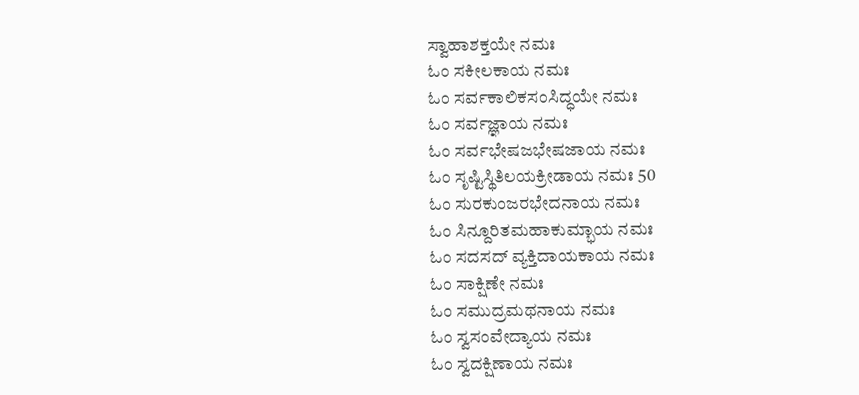ಸ್ವಾಹಾಶಕ್ತಯೇ ನಮಃ
ಓಂ ಸಕೀಲಕಾಯ ನಮಃ
ಓಂ ಸರ್ವಕಾಲಿಕಸಂಸಿದ್ಧಯೇ ನಮಃ
ಓಂ ಸರ್ವಜ್ಞಾಯ ನಮಃ
ಓಂ ಸರ್ವಭೇಷಜಭೇಷಜಾಯ ನಮಃ
ಓಂ ಸೃಷ್ಟಿಸ್ಥಿತಿಲಯಕ್ರೀಡಾಯ ನಮಃ 50
ಓಂ ಸುರಕುಂಜರಭೇದನಾಯ ನಮಃ
ಓಂ ಸಿನ್ದೂರಿತಮಹಾಕುಮ್ಭಾಯ ನಮಃ
ಓಂ ಸದಸದ್ ವ್ಯಕ್ತಿದಾಯಕಾಯ ನಮಃ
ಓಂ ಸಾಕ್ಷಿಣೇ ನಮಃ
ಓಂ ಸಮುದ್ರಮಥನಾಯ ನಮಃ
ಓಂ ಸ್ವಸಂವೇದ್ಯಾಯ ನಮಃ
ಓಂ ಸ್ವದಕ್ಷಿಣಾಯ ನಮಃ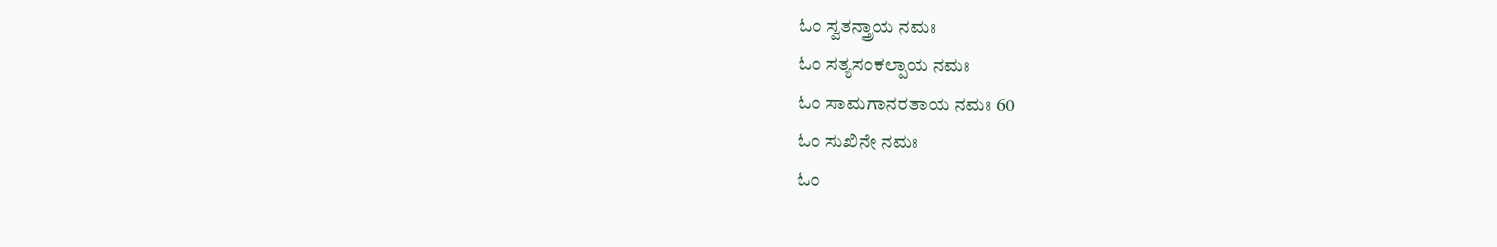ಓಂ ಸ್ವತನ್ತ್ರಾಯ ನಮಃ
ಓಂ ಸತ್ಯಸಂಕಲ್ಪಾಯ ನಮಃ
ಓಂ ಸಾಮಗಾನರತಾಯ ನಮಃ 60
ಓಂ ಸುಖಿನೇ ನಮಃ
ಓಂ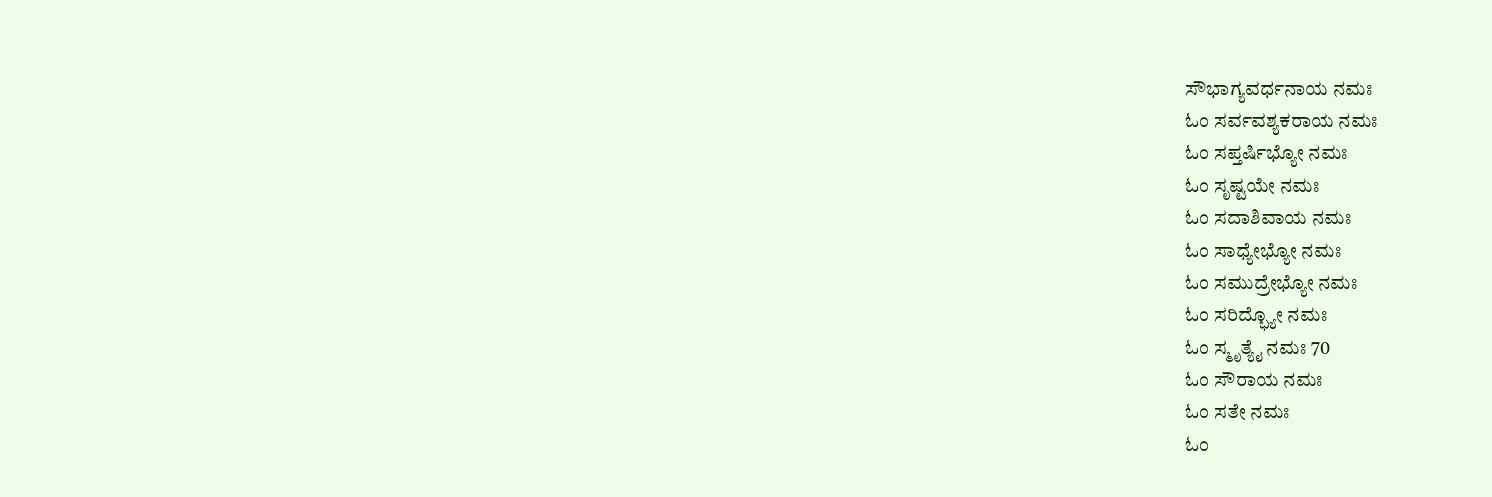ಸೌಭಾಗ್ಯವರ್ಧನಾಯ ನಮಃ
ಓಂ ಸರ್ವವಶ್ಯಕರಾಯ ನಮಃ
ಓಂ ಸಪ್ತರ್ಷಿಭ್ಯೋ ನಮಃ
ಓಂ ಸೃಷ್ಟಯೇ ನಮಃ
ಓಂ ಸದಾಶಿವಾಯ ನಮಃ
ಓಂ ಸಾಧ್ಯೇಭ್ಯೋ ನಮಃ
ಓಂ ಸಮುದ್ರೇಭ್ಯೋ ನಮಃ
ಓಂ ಸರಿದ್ಭ್ಯೋ ನಮಃ
ಓಂ ಸ್ಮೃತ್ಯೈ ನಮಃ 70
ಓಂ ಸೌರಾಯ ನಮಃ
ಓಂ ಸತೇ ನಮಃ
ಓಂ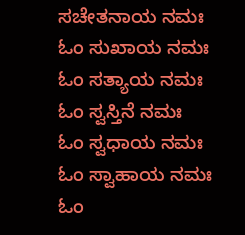ಸಚೇತನಾಯ ನಮಃ
ಓಂ ಸುಖಾಯ ನಮಃ
ಓಂ ಸತ್ಯಾಯ ನಮಃ
ಓಂ ಸ್ವಸ್ತಿನೆ ನಮಃ
ಓಂ ಸ್ವಧಾಯ ನಮಃ
ಓಂ ಸ್ವಾಹಾಯ ನಮಃ
ಓಂ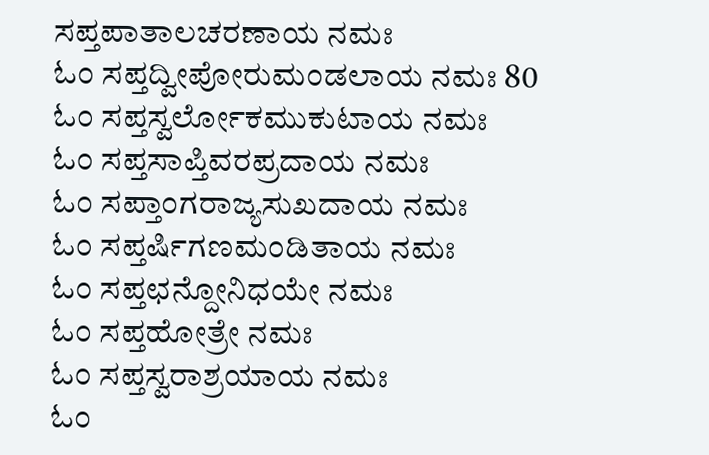ಸಪ್ತಪಾತಾಲಚರಣಾಯ ನಮಃ
ಓಂ ಸಪ್ತದ್ವೀಪೋರುಮಂಡಲಾಯ ನಮಃ 80
ಓಂ ಸಪ್ತಸ್ವರ್ಲೋಕಮುಕುಟಾಯ ನಮಃ
ಓಂ ಸಪ್ತಸಾಪ್ತಿವರಪ್ರದಾಯ ನಮಃ
ಓಂ ಸಪ್ತಾಂಗರಾಜ್ಯಸುಖದಾಯ ನಮಃ
ಓಂ ಸಪ್ತರ್ಷಿಗಣಮಂಡಿತಾಯ ನಮಃ
ಓಂ ಸಪ್ತಛನ್ದೋನಿಧಯೇ ನಮಃ
ಓಂ ಸಪ್ತಹೋತ್ರೇ ನಮಃ
ಓಂ ಸಪ್ತಸ್ವರಾಶ್ರಯಾಯ ನಮಃ
ಓಂ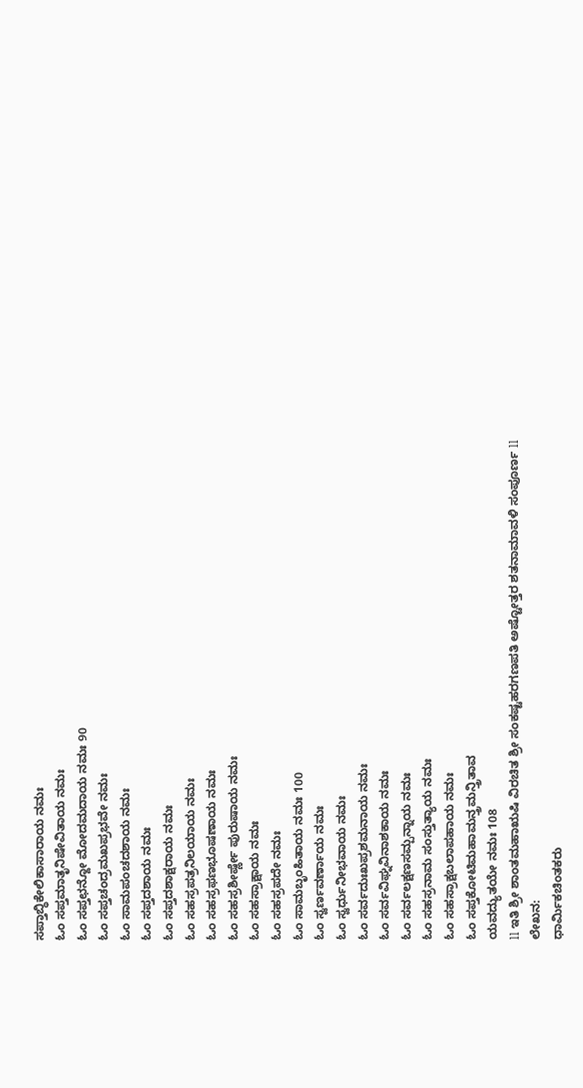ಸಪ್ತಾಬ್ಧಿಕೇಲಿಕಾಸಾರಾಯ ನಮಃ
ಓಂ ಸಪ್ತಮಾತೃನಿಷೇವಿತಾಯ ನಮಃ
ಓಂ ಸಪ್ತಛನ್ದೋ ಮೋದಮದಾಯ ನಮಃ 90
ಓಂ ಸಪ್ತಚಂದ್ರಮಖಪ್ರಭವೇ ನಮಃ
ಓಂ ಸಾಮಪಂಚದಶಾಯ ನಮಃ
ಓಂ ಸಪ್ತದಶಾಯ ನಮಃ
ಓಂ ಸಪ್ತದಶಾಕ್ಷರಾಯ ನಮಃ
ಓಂ ಸಹಸ್ರಪತ್ರನಿಲಯಾಯ ನಮಃ
ಓಂ ಸಹಸ್ರಫಣಭೂಷಣಾಯ ನಮಃ
ಓಂ ಸಹಸ್ರಶೀರ್ಷ್ಣೇ ಪುರುಷಾಯ ನಮಃ
ಓಂ ಸಹಸ್ರಾಕ್ಷಾಯ ನಮಃ
ಓಂ ಸಹಸ್ರಪದೇ ನಮಃ
ಓಂ ಸಾಮಬೃಂಹಿತಾಯ ನಮಃ 100
ಓಂ ಸ್ವರ್ಣವರ್ಣಾಯ ನಮಃ
ಓಂ ಸ್ವರ್ಧುನೀಭವಾಯ ನಮಃ
ಓಂ ಸರ್ವದುಃಖಪ್ರಶಮನಾಯ ನಮಃ
ಓಂ ಸರ್ವವಿಘ್ನವಿನಾಶಕಾಯ ನಮಃ
ಓಂ ಸರ್ವಲಕ್ಷಣಸಮ್ಪನ್ನಾಯ ನಮಃ
ಓಂ ಸಹಸ್ರನಾಮ ಸಂಸ್ತುತ್ಯಾಯ ನಮಃ
ಓಂ ಸಹಸ್ರಾಕ್ಷಬಲಾಪಹಾಯ ನಮಃ
ಓಂ ಸಪ್ತಕೋಟಿಮಹಾಮನ್ತ್ರಮನ್ತ್ರಿತಾವ
ಯವದ್ಯುತಯೇ ನಮಃ 108
ll ಇತಿ ಶ್ರೀ ಶಾಂತಮಹಾಋಷಿ ವಿರಚಿತ ಶ್ರೀ ಸಂಕಷ್ಟಹರಗಣಪತಿ ಅಷ್ಟೋತ್ತರ ಶತನಾಮಾವಳಿ ಸಂಪೂರ್ಣ ll
ಲೇಖನ:
ಧಾರ್ಮಿಕಚಿಂತಕರು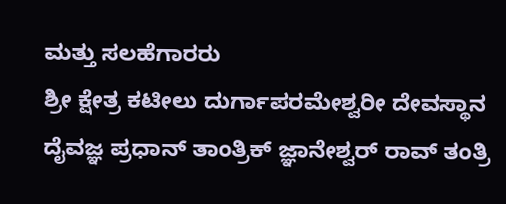ಮತ್ತು ಸಲಹೆಗಾರರು
ಶ್ರೀ ಕ್ಷೇತ್ರ ಕಟೀಲು ದುರ್ಗಾಪರಮೇಶ್ವರೀ ದೇವಸ್ಥಾನ
ದೈವಜ್ಞ ಪ್ರಧಾನ್ ತಾಂತ್ರಿಕ್ ಜ್ಞಾನೇಶ್ವರ್ ರಾವ್ ತಂತ್ರಿ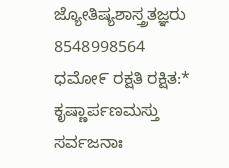ಜ್ಯೋತಿಷ್ಯಶಾಸ್ತ್ರತಜ್ಞರು 8548998564
ಧಮೋ೯ ರಕ್ಷತಿ ರಕ್ಷಿತ:* ಕೃಷ್ಣಾರ್ಪಣಮಸ್ತು
ಸರ್ವಜನಾಃ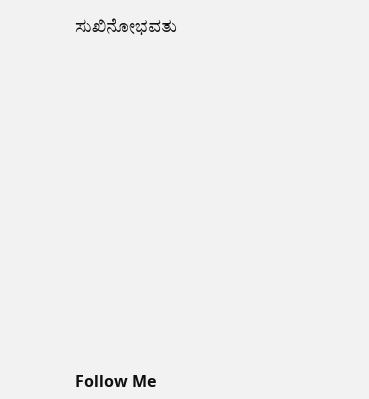ಸುಖಿನೋಭವತು













Follow Me